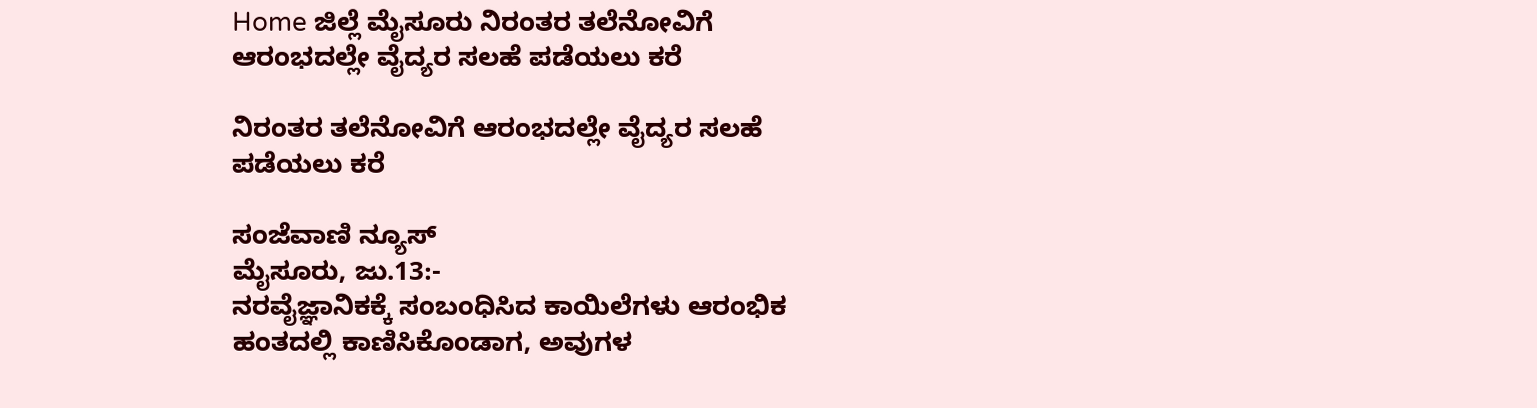Home ಜಿಲ್ಲೆ ಮೈಸೂರು ನಿರಂತರ ತಲೆನೋವಿಗೆ ಆರಂಭದಲ್ಲೇ ವೈದ್ಯರ ಸಲಹೆ ಪಡೆಯಲು ಕರೆ

ನಿರಂತರ ತಲೆನೋವಿಗೆ ಆರಂಭದಲ್ಲೇ ವೈದ್ಯರ ಸಲಹೆ ಪಡೆಯಲು ಕರೆ

ಸಂಜೆವಾಣಿ ನ್ಯೂಸ್
ಮೈಸೂರು, ಜು.13:-
ನರವೈಜ್ಞಾನಿಕಕ್ಕೆ ಸಂಬಂಧಿಸಿದ ಕಾಯಿಲೆಗಳು ಆರಂಭಿಕ ಹಂತದಲ್ಲಿ ಕಾಣಿಸಿಕೊಂಡಾಗ, ಅವುಗಳ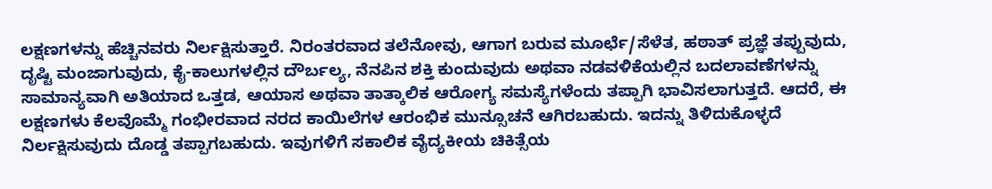ಲಕ್ಷಣಗಳನ್ನು ಹೆಚ್ಚಿನವರು ನಿರ್ಲಕ್ಷಿಸುತ್ತಾರೆ. ನಿರಂತರವಾದ ತಲೆನೋವು, ಆಗಾಗ ಬರುವ ಮೂರ್ಛೆ/ಸೆಳೆತ, ಹಠಾತ್ ಪ್ರಜ್ಞೆ ತಪ್ಪುವುದು, ದೃಷ್ಟಿ ಮಂಜಾಗುವುದು, ಕೈ-ಕಾಲುಗಳಲ್ಲಿನ ದೌರ್ಬಲ್ಯ, ನೆನಪಿನ ಶಕ್ತಿ ಕುಂದುವುದು ಅಥವಾ ನಡವಳಿಕೆಯಲ್ಲಿನ ಬದಲಾವಣೆಗಳನ್ನು ಸಾಮಾನ್ಯವಾಗಿ ಅತಿಯಾದ ಒತ್ತಡ, ಆಯಾಸ ಅಥವಾ ತಾತ್ಕಾಲಿಕ ಆರೋಗ್ಯ ಸಮಸ್ಯೆಗಳೆಂದು ತಪ್ಪಾಗಿ ಭಾವಿಸಲಾಗುತ್ತದೆ. ಆದರೆ, ಈ ಲಕ್ಷಣಗಳು ಕೆಲವೊಮ್ಮೆ ಗಂಭೀರವಾದ ನರದ ಕಾಯಿಲೆಗಳ ಆರಂಭಿಕ ಮುನ್ಸೂಚನೆ ಆಗಿರಬಹುದು. ಇದನ್ನು ತಿಳಿದುಕೊಳ್ಳದೆ ನಿರ್ಲಕ್ಷಿಸುವುದು ದೊಡ್ಡ ತಪ್ಪಾಗಬಹುದು. ಇವುಗಳಿಗೆ ಸಕಾಲಿಕ ವೈದ್ಯಕೀಯ ಚಿಕಿತ್ಸೆಯ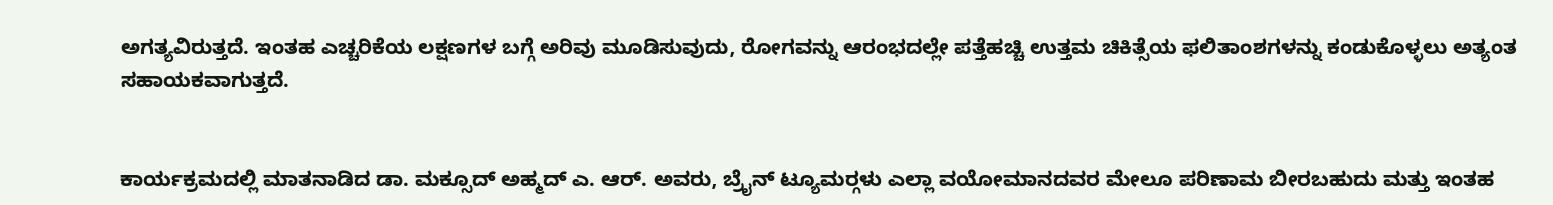ಅಗತ್ಯವಿರುತ್ತದೆ. ಇಂತಹ ಎಚ್ಚರಿಕೆಯ ಲಕ್ಷಣಗಳ ಬಗ್ಗೆ ಅರಿವು ಮೂಡಿಸುವುದು, ರೋಗವನ್ನು ಆರಂಭದಲ್ಲೇ ಪತ್ತೆಹಚ್ಚಿ ಉತ್ತಮ ಚಿಕಿತ್ಸೆಯ ಫಲಿತಾಂಶಗಳನ್ನು ಕಂಡುಕೊಳ್ಳಲು ಅತ್ಯಂತ ಸಹಾಯಕವಾಗುತ್ತದೆ.


ಕಾರ್ಯಕ್ರಮದಲ್ಲಿ ಮಾತನಾಡಿದ ಡಾ. ಮಕ್ಸೂದ್ ಅಹ್ಮದ್ ಎ. ಆರ್. ಅವರು, ಬ್ರೈನ್ ಟ್ಯೂಮರ್‍ಗಳು ಎಲ್ಲಾ ವಯೋಮಾನದವರ ಮೇಲೂ ಪರಿಣಾಮ ಬೀರಬಹುದು ಮತ್ತು ಇಂತಹ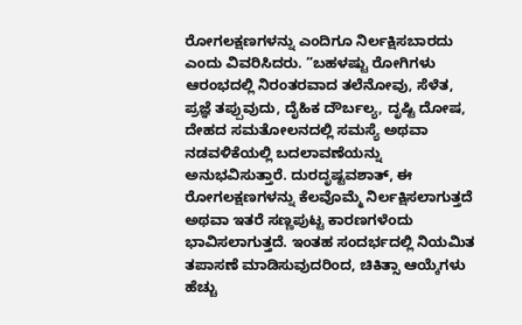ರೋಗಲಕ್ಷಣಗಳನ್ನು ಎಂದಿಗೂ ನಿರ್ಲಕ್ಷಿಸಬಾರದು ಎಂದು ವಿವರಿಸಿದರು. “ಬಹಳಷ್ಟು ರೋಗಿಗಳು ಆರಂಭದಲ್ಲಿ ನಿರಂತರವಾದ ತಲೆನೋವು, ಸೆಳೆತ, ಪ್ರಜ್ಞೆ ತಪ್ಪುವುದು, ದೈಹಿಕ ದೌರ್ಬಲ್ಯ, ದೃಷ್ಟಿ ದೋಷ, ದೇಹದ ಸಮತೋಲನದಲ್ಲಿ ಸಮಸ್ಯೆ ಅಥವಾ ನಡವಳಿಕೆಯಲ್ಲಿ ಬದಲಾವಣೆಯನ್ನು ಅನುಭವಿಸುತ್ತಾರೆ. ದುರದೃಷ್ಟವಶಾತ್, ಈ ರೋಗಲಕ್ಷಣಗಳನ್ನು ಕೆಲವೊಮ್ಮೆ ನಿರ್ಲಕ್ಷಿಸಲಾಗುತ್ತದೆ ಅಥವಾ ಇತರೆ ಸಣ್ಣಪುಟ್ಟ ಕಾರಣಗಳೆಂದು ಭಾವಿಸಲಾಗುತ್ತದೆ. ಇಂತಹ ಸಂದರ್ಭದಲ್ಲಿ ನಿಯಮಿತ ತಪಾಸಣೆ ಮಾಡಿಸುವುದರಿಂದ, ಚಿಕಿತ್ಸಾ ಆಯ್ಕೆಗಳು ಹೆಚ್ಚು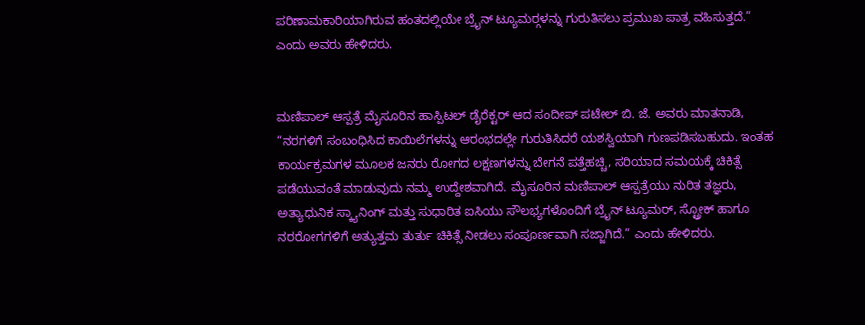ಪರಿಣಾಮಕಾರಿಯಾಗಿರುವ ಹಂತದಲ್ಲಿಯೇ ಬ್ರೈನ್ ಟ್ಯೂಮರ್‍ಗಳನ್ನು ಗುರುತಿಸಲು ಪ್ರಮುಖ ಪಾತ್ರ ವಹಿಸುತ್ತದೆ.” ಎಂದು ಅವರು ಹೇಳಿದರು.


ಮಣಿಪಾಲ್ ಆಸ್ಪತ್ರೆ ಮೈಸೂರಿನ ಹಾಸ್ಪಿಟಲ್ ಡೈರೆಕ್ಟರ್ ಆದ ಸಂದೀಪ್ ಪಟೇಲ್ ಬಿ. ಜೆ. ಅವರು ಮಾತನಾಡಿ, “ನರಗಳಿಗೆ ಸಂಬಂಧಿಸಿದ ಕಾಯಿಲೆಗಳನ್ನು ಆರಂಭದಲ್ಲೇ ಗುರುತಿಸಿದರೆ ಯಶಸ್ವಿಯಾಗಿ ಗುಣಪಡಿಸಬಹುದು. ಇಂತಹ ಕಾರ್ಯಕ್ರಮಗಳ ಮೂಲಕ ಜನರು ರೋಗದ ಲಕ್ಷಣಗಳನ್ನು ಬೇಗನೆ ಪತ್ತೆಹಚ್ಚಿ, ಸರಿಯಾದ ಸಮಯಕ್ಕೆ ಚಿಕಿತ್ಸೆ ಪಡೆಯುವಂತೆ ಮಾಡುವುದು ನಮ್ಮ ಉದ್ದೇಶವಾಗಿದೆ. ಮೈಸೂರಿನ ಮಣಿಪಾಲ್ ಆಸ್ಪತ್ರೆಯು ನುರಿತ ತಜ್ಞರು, ಅತ್ಯಾಧುನಿಕ ಸ್ಕ್ಯಾನಿಂಗ್ ಮತ್ತು ಸುಧಾರಿತ ಐಸಿಯು ಸೌಲಭ್ಯಗಳೊಂದಿಗೆ ಬ್ರೈನ್ ಟ್ಯೂಮರ್, ಸ್ಟ್ರೋಕ್ ಹಾಗೂ ನರರೋಗಗಳಿಗೆ ಅತ್ಯುತ್ತಮ ತುರ್ತು ಚಿಕಿತ್ಸೆ ನೀಡಲು ಸಂಪೂರ್ಣವಾಗಿ ಸಜ್ಜಾಗಿದೆ.” ಎಂದು ಹೇಳಿದರು.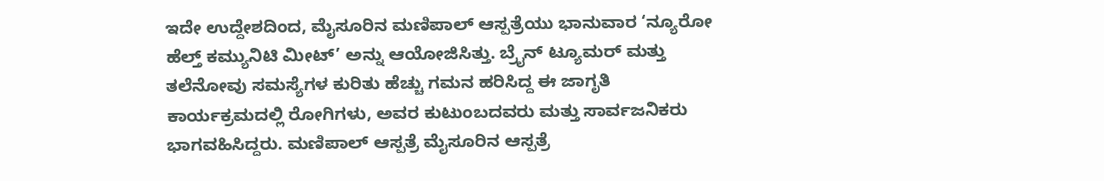ಇದೇ ಉದ್ದೇಶದಿಂದ, ಮೈಸೂರಿನ ಮಣಿಪಾಲ್ ಆಸ್ಪತ್ರೆಯು ಭಾನುವಾರ ‘ನ್ಯೂರೋ ಹೆಲ್ತ್ ಕಮ್ಯುನಿಟಿ ಮೀಟ್’ ಅನ್ನು ಆಯೋಜಿಸಿತ್ತು. ಬ್ರೈನ್ ಟ್ಯೂಮರ್ ಮತ್ತು ತಲೆನೋವು ಸಮಸ್ಯೆಗಳ ಕುರಿತು ಹೆಚ್ಚು ಗಮನ ಹರಿಸಿದ್ದ ಈ ಜಾಗೃತಿ ಕಾರ್ಯಕ್ರಮದಲ್ಲಿ ರೋಗಿಗಳು, ಅವರ ಕುಟುಂಬದವರು ಮತ್ತು ಸಾರ್ವಜನಿಕರು ಭಾಗವಹಿಸಿದ್ದರು. ಮಣಿಪಾಲ್ ಆಸ್ಪತ್ರೆ ಮೈಸೂರಿನ ಆಸ್ಪತ್ರೆ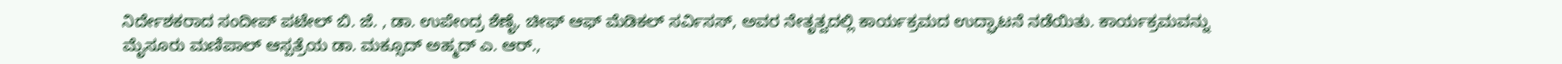ನಿರ್ದೇಶಕರಾದ ಸಂದೀಪ್ ಪಟೇಲ್ ಬಿ. ಜೆ. , ಡಾ. ಉಪೇಂದ್ರ ಶೆಣೈ, ಚೀಫ್ ಆಫ್ ಮೆಡಿಕಲ್ ಸರ್ವಿಸಸ್, ಅವರ ನೇತೃತ್ವದಲ್ಲಿ ಕಾರ್ಯಕ್ರಮದ ಉದ್ಘಾಟನೆ ನಡೆಯಿತು. ಕಾರ್ಯಕ್ರಮವನ್ನು ಮೈಸೂರು ಮಣಿಪಾಲ್ ಆಸ್ಪತ್ರೆಯ ಡಾ. ಮಕ್ಸೂದ್ ಅಹ್ಮದ್ ಎ. ಆರ್.,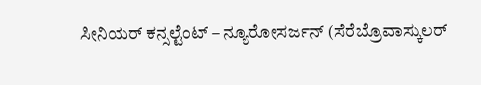ಸೀನಿಯರ್ ಕನ್ಸಲ್ಟೆಂಟ್ – ನ್ಯೂರೋಸರ್ಜನ್ (ಸೆರೆಬ್ರೊವಾಸ್ಕುಲರ್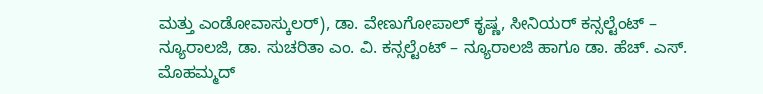ಮತ್ತು ಎಂಡೋವಾಸ್ಕುಲರ್), ಡಾ. ವೇಣುಗೋಪಾಲ್ ಕೃಷ್ಣ, ಸೀನಿಯರ್ ಕನ್ಸಲ್ಟೆಂಟ್ – ನ್ಯೂರಾಲಜಿ, ಡಾ. ಸುಚರಿತಾ ಎಂ. ವಿ. ಕನ್ಸಲ್ಟೆಂಟ್ – ನ್ಯೂರಾಲಜಿ ಹಾಗೂ ಡಾ. ಹೆಚ್. ಎಸ್. ಮೊಹಮ್ಮದ್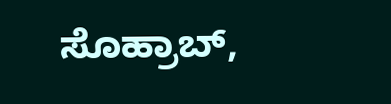ಸೊಹ್ರಾಬ್,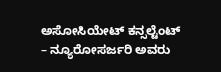ಅಸೋಸಿಯೇಟ್ ಕನ್ಸಲ್ಟೆಂಟ್ – ನ್ಯೂರೋಸರ್ಜರಿ ಅವರು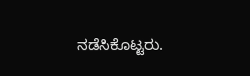ನಡೆಸಿಕೊಟ್ಟರು.